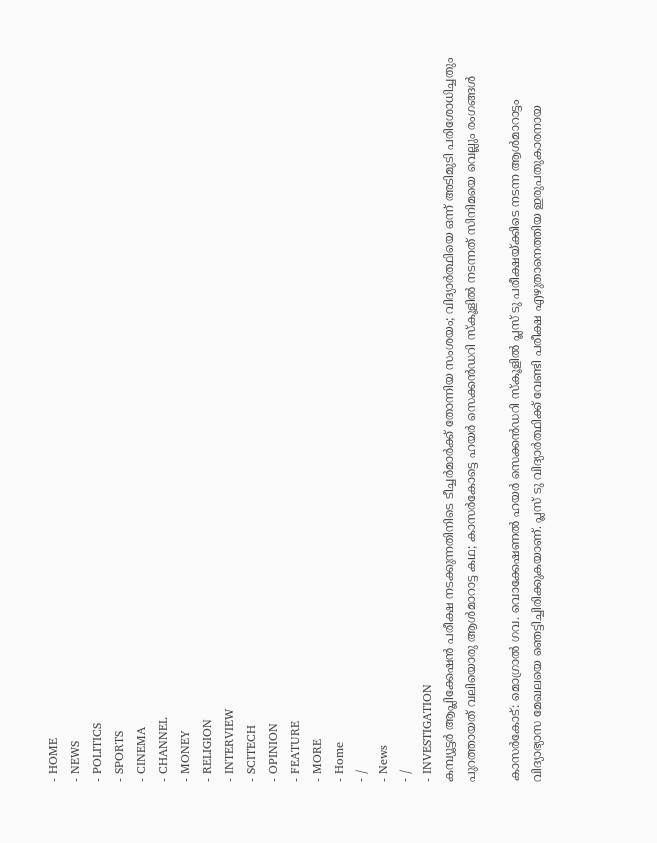- HOME
- NEWS
- POLITICS
- SPORTS
- CINEMA
- CHANNEL
- MONEY
- RELIGION
- INTERVIEW
- SCITECH
- OPINION
- FEATURE
- MORE
- Home
- /
- News
- /
- INVESTIGATION
കമ്പ്യൂട്ടർ ആപ്ലിക്കേഷൻ പരീക്ഷ നടക്കുന്നതിനിടെ ടീച്ചർമാർക്ക് തോന്നിയ സംശയം; വിദ്യാർത്ഥിയെ ഒന്ന് അടിമുടി പരിശോധിച്ചതും പുറത്തായത് വലിയൊരു ആൾമാറാട്ട കഥ; കാസർകോട്ടെ ഹയർ സെക്കൻഡറി സ്കൂളിൽ നടന്നത് സിനിമയെ വെല്ലും രംഗങ്ങൾ

കാസർകോട്: മൊഗ്രാൽ ഗവ. വൊക്കേഷണൽ ഹയർ സെക്കൻഡറി സ്കൂളിൽ പ്ലസ് ടു പരീക്ഷയ്ക്കിടെ നടന്ന ആൾമാറാട്ടം വിദ്യാഭ്യാസ മേഖലയെ ഞെട്ടിച്ചിരിക്കുകയാണ്. പ്ലസ് ടു വിദ്യാർത്ഥിക്ക് വേണ്ടി പരീക്ഷ എഴുതാനെത്തിയ ഇരുപതുകാരനായ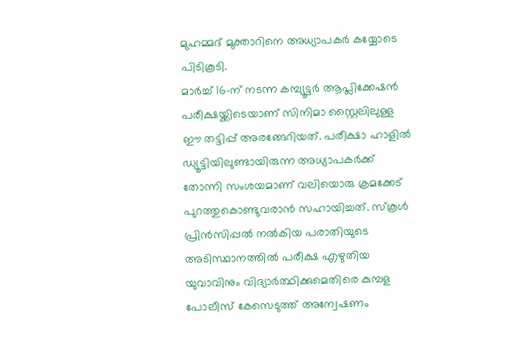മുഹമ്മദ് മുക്താറിനെ അധ്യാപകർ കയ്യോടെ പിടികൂടി.
മാർച്ച് 16-ന് നടന്ന കമ്പ്യൂട്ടർ ആപ്ലിക്കേഷൻ പരീക്ഷയ്ക്കിടെയാണ് സിനിമാ സ്റ്റൈലിലുള്ള ഈ തട്ടിപ്പ് അരങ്ങേറിയത്. പരീക്ഷാ ഹാളിൽ ഡ്യൂട്ടിയിലുണ്ടായിരുന്ന അധ്യാപകർക്ക് തോന്നി സംശയമാണ് വലിയൊരു ക്രമക്കേട് പുറത്തുകൊണ്ടുവരാൻ സഹായിച്ചത്. സ്കൂൾ പ്രിൻസിപ്പൽ നൽകിയ പരാതിയുടെ അടിസ്ഥാനത്തിൽ പരീക്ഷ എഴുതിയ യുവാവിനും വിദ്യാർത്ഥിക്കുമെതിരെ കുമ്പള പോലീസ് കേസെടുത്ത് അന്വേഷണം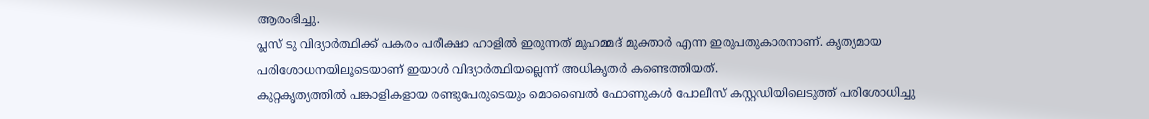ആരംഭിച്ചു.
പ്ലസ് ടു വിദ്യാർത്ഥിക്ക് പകരം പരീക്ഷാ ഹാളിൽ ഇരുന്നത് മുഹമ്മദ് മുക്താർ എന്ന ഇരുപതുകാരനാണ്. കൃത്യമായ പരിശോധനയിലൂടെയാണ് ഇയാൾ വിദ്യാർത്ഥിയല്ലെന്ന് അധികൃതർ കണ്ടെത്തിയത്.
കുറ്റകൃത്യത്തിൽ പങ്കാളികളായ രണ്ടുപേരുടെയും മൊബൈൽ ഫോണുകൾ പോലീസ് കസ്റ്റഡിയിലെടുത്ത് പരിശോധിച്ചു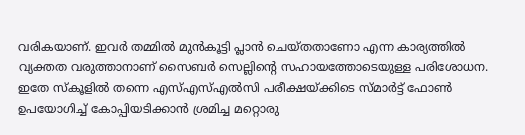വരികയാണ്. ഇവർ തമ്മിൽ മുൻകൂട്ടി പ്ലാൻ ചെയ്തതാണോ എന്ന കാര്യത്തിൽ വ്യക്തത വരുത്താനാണ് സൈബർ സെല്ലിന്റെ സഹായത്തോടെയുള്ള പരിശോധന.
ഇതേ സ്കൂളിൽ തന്നെ എസ്എസ്എൽസി പരീക്ഷയ്ക്കിടെ സ്മാർട്ട് ഫോൺ ഉപയോഗിച്ച് കോപ്പിയടിക്കാൻ ശ്രമിച്ച മറ്റൊരു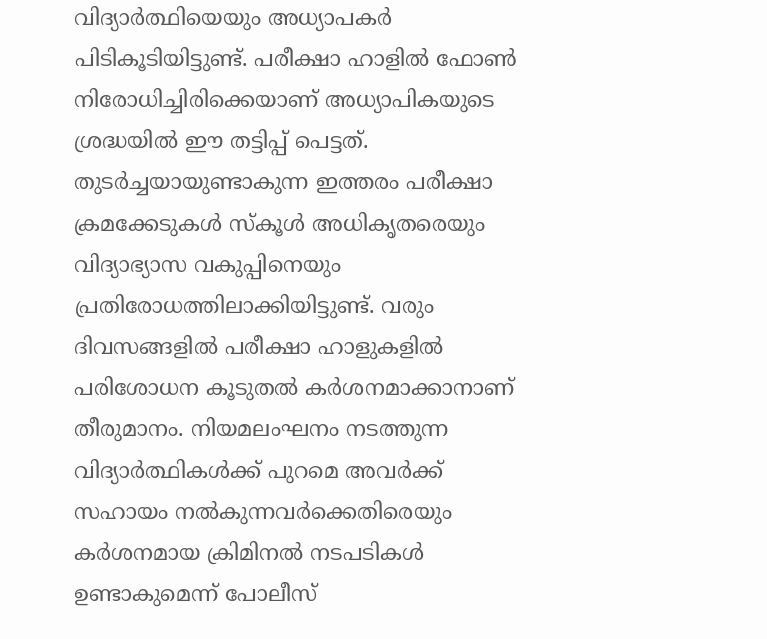വിദ്യാർത്ഥിയെയും അധ്യാപകർ പിടികൂടിയിട്ടുണ്ട്. പരീക്ഷാ ഹാളിൽ ഫോൺ നിരോധിച്ചിരിക്കെയാണ് അധ്യാപികയുടെ ശ്രദ്ധയിൽ ഈ തട്ടിപ്പ് പെട്ടത്.
തുടർച്ചയായുണ്ടാകുന്ന ഇത്തരം പരീക്ഷാ ക്രമക്കേടുകൾ സ്കൂൾ അധികൃതരെയും വിദ്യാഭ്യാസ വകുപ്പിനെയും പ്രതിരോധത്തിലാക്കിയിട്ടുണ്ട്. വരും ദിവസങ്ങളിൽ പരീക്ഷാ ഹാളുകളിൽ പരിശോധന കൂടുതൽ കർശനമാക്കാനാണ് തീരുമാനം. നിയമലംഘനം നടത്തുന്ന വിദ്യാർത്ഥികൾക്ക് പുറമെ അവർക്ക് സഹായം നൽകുന്നവർക്കെതിരെയും കർശനമായ ക്രിമിനൽ നടപടികൾ ഉണ്ടാകുമെന്ന് പോലീസ്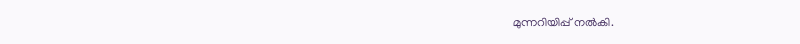മുന്നറിയിപ്പ് നൽകി.